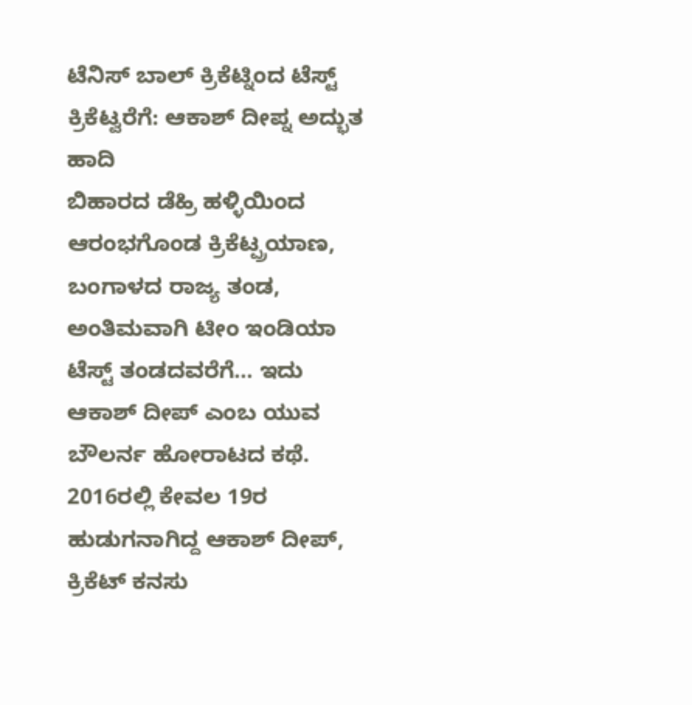ಟೆನಿಸ್ ಬಾಲ್ ಕ್ರಿಕೆಟ್ನಿಂದ ಟೆಸ್ಟ್ ಕ್ರಿಕೆಟ್ವರೆಗೆ: ಆಕಾಶ್ ದೀಪ್ನ ಅದ್ಭುತ ಹಾದಿ
ಬಿಹಾರದ ಡೆಹ್ರಿ ಹಳ್ಳಿಯಿಂದ ಆರಂಭಗೊಂಡ ಕ್ರಿಕೆಟ್ಪ್ರಯಾಣ, ಬಂಗಾಳದ ರಾಜ್ಯ ತಂಡ, ಅಂತಿಮವಾಗಿ ಟೀಂ ಇಂಡಿಯಾ ಟೆಸ್ಟ್ ತಂಡದವರೆಗೆ… ಇದು ಆಕಾಶ್ ದೀಪ್ ಎಂಬ ಯುವ ಬೌಲರ್ನ ಹೋರಾಟದ ಕಥೆ.
2016ರಲ್ಲಿ ಕೇವಲ 19ರ ಹುಡುಗನಾಗಿದ್ದ ಆಕಾಶ್ ದೀಪ್, ಕ್ರಿಕೆಟ್ ಕನಸು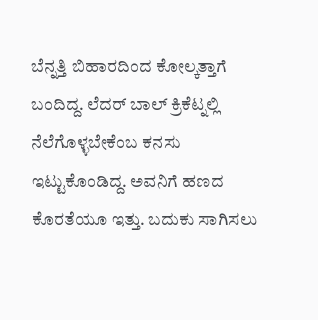ಬೆನ್ನತ್ತಿ ಬಿಹಾರದಿಂದ ಕೋಲ್ಕತ್ತಾಗೆ ಬಂದಿದ್ದ. ಲೆದರ್ ಬಾಲ್ ಕ್ರಿಕೆಟ್ನಲ್ಲಿ ನೆಲೆಗೊಳ್ಳಬೇಕೆಂಬ ಕನಸು ಇಟ್ಟುಕೊಂಡಿದ್ದ. ಅವನಿಗೆ ಹಣದ ಕೊರತೆಯೂ ಇತ್ತು. ಬದುಕು ಸಾಗಿಸಲು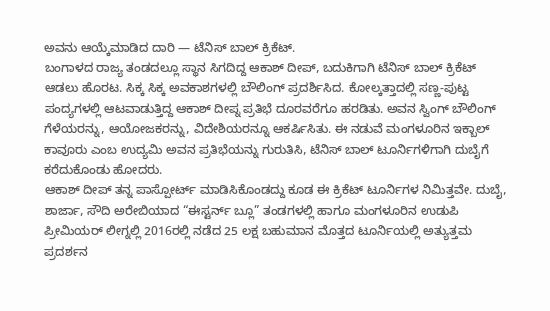ಅವನು ಆಯ್ಕೆಮಾಡಿದ ದಾರಿ — ಟೆನಿಸ್ ಬಾಲ್ ಕ್ರಿಕೆಟ್.
ಬಂಗಾಳದ ರಾಜ್ಯ ತಂಡದಲ್ಲೂ ಸ್ಥಾನ ಸಿಗದಿದ್ದ ಆಕಾಶ್ ದೀಪ್, ಬದುಕಿಗಾಗಿ ಟೆನಿಸ್ ಬಾಲ್ ಕ್ರಿಕೆಟ್ ಆಡಲು ಹೊರಟ. ಸಿಕ್ಕ ಸಿಕ್ಕ ಅವಕಾಶಗಳಲ್ಲಿ ಬೌಲಿಂಗ್ ಪ್ರದರ್ಶಿಸಿದ. ಕೋಲ್ಕತ್ತಾದಲ್ಲಿ ಸಣ್ಣ-ಪುಟ್ಟ ಪಂದ್ಯಗಳಲ್ಲಿ ಆಟವಾಡುತ್ತಿದ್ದ ಆಕಾಶ್ ದೀಪ್ನ ಪ್ರತಿಭೆ ದೂರವರೆಗೂ ಹರಡಿತು. ಅವನ ಸ್ವಿಂಗ್ ಬೌಲಿಂಗ್ ಗೆಳೆಯರನ್ನು, ಆಯೋಜಕರನ್ನು, ವಿದೇಶಿಯರನ್ನೂ ಆಕರ್ಷಿಸಿತು. ಈ ನಡುವೆ ಮಂಗಳೂರಿನ ಇಕ್ಬಾಲ್ ಕಾವೂರು ಎಂಬ ಉದ್ಯಮಿ ಅವನ ಪ್ರತಿಭೆಯನ್ನು ಗುರುತಿಸಿ, ಟೆನಿಸ್ ಬಾಲ್ ಟೂರ್ನಿಗಳಿಗಾಗಿ ದುಬೈಗೆ ಕರೆದುಕೊಂಡು ಹೋದರು.
ಆಕಾಶ್ ದೀಪ್ ತನ್ನ ಪಾಸ್ಪೋರ್ಟ್ ಮಾಡಿಸಿಕೊಂಡದ್ದು ಕೂಡ ಈ ಕ್ರಿಕೆಟ್ ಟೂರ್ನಿಗಳ ನಿಮಿತ್ತವೇ. ದುಬೈ, ಶಾರ್ಜಾ, ಸೌದಿ ಅರೇಬಿಯಾದ “ಈಸ್ಟರ್ನ್ ಬ್ಲೂ” ತಂಡಗಳಲ್ಲಿ ಹಾಗೂ ಮಂಗಳೂರಿನ ಉಡುಪಿ ಪ್ರೀಮಿಯರ್ ಲೀಗ್ನಲ್ಲಿ 2016ರಲ್ಲಿ ನಡೆದ 25 ಲಕ್ಷ ಬಹುಮಾನ ಮೊತ್ತದ ಟೂರ್ನಿಯಲ್ಲಿ ಅತ್ಯುತ್ತಮ ಪ್ರದರ್ಶನ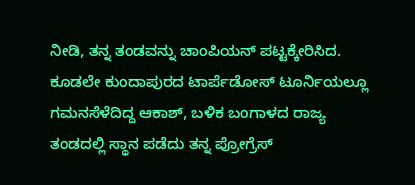ನೀಡಿ, ತನ್ನ ತಂಡವನ್ನು ಚಾಂಪಿಯನ್ ಪಟ್ಟಕ್ಕೇರಿಸಿದ.
ಕೂಡಲೇ ಕುಂದಾಪುರದ ಟಾರ್ಪೆಡೋಸ್ ಟೂರ್ನಿಯಲ್ಲೂ ಗಮನಸೆಳೆದಿದ್ದ ಆಕಾಶ್, ಬಳಿಕ ಬಂಗಾಳದ ರಾಜ್ಯ ತಂಡದಲ್ಲಿ ಸ್ಥಾನ ಪಡೆದು ತನ್ನ ಪ್ರೋಗ್ರೆಸ್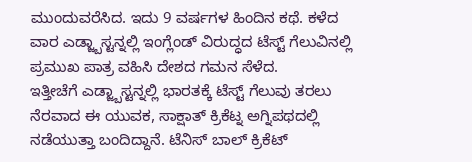ಮುಂದುವರೆಸಿದ. ಇದು 9 ವರ್ಷಗಳ ಹಿಂದಿನ ಕಥೆ. ಕಳೆದ ವಾರ ಎಡ್ಜ್ಬಾಸ್ಟನ್ನಲ್ಲಿ ಇಂಗ್ಲೆಂಡ್ ವಿರುದ್ಧದ ಟೆಸ್ಟ್ ಗೆಲುವಿನಲ್ಲಿ ಪ್ರಮುಖ ಪಾತ್ರ ವಹಿಸಿ ದೇಶದ ಗಮನ ಸೆಳೆದ.
ಇತ್ತೀಚೆಗೆ ಎಡ್ಜ್ಬಾಸ್ಟನ್ನಲ್ಲಿ ಭಾರತಕ್ಕೆ ಟೆಸ್ಟ್ ಗೆಲುವು ತರಲು ನೆರವಾದ ಈ ಯುವಕ, ಸಾಕ್ಷಾತ್ ಕ್ರಿಕೆಟ್ನ ಅಗ್ನಿಪಥದಲ್ಲಿ ನಡೆಯುತ್ತಾ ಬಂದಿದ್ದಾನೆ. ಟೆನಿಸ್ ಬಾಲ್ ಕ್ರಿಕೆಟ್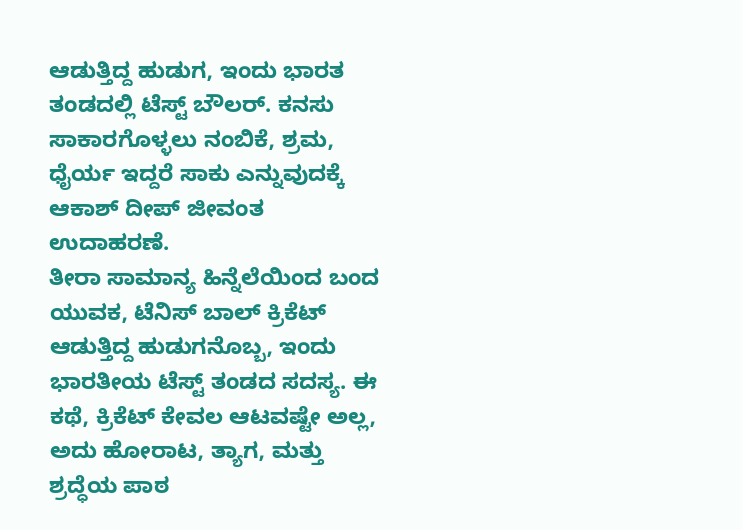ಆಡುತ್ತಿದ್ದ ಹುಡುಗ, ಇಂದು ಭಾರತ ತಂಡದಲ್ಲಿ ಟೆಸ್ಟ್ ಬೌಲರ್. ಕನಸು ಸಾಕಾರಗೊಳ್ಳಲು ನಂಬಿಕೆ, ಶ್ರಮ, ಧೈರ್ಯ ಇದ್ದರೆ ಸಾಕು ಎನ್ನುವುದಕ್ಕೆ ಆಕಾಶ್ ದೀಪ್ ಜೀವಂತ ಉದಾಹರಣೆ.
ತೀರಾ ಸಾಮಾನ್ಯ ಹಿನ್ನೆಲೆಯಿಂದ ಬಂದ ಯುವಕ, ಟೆನಿಸ್ ಬಾಲ್ ಕ್ರಿಕೆಟ್ ಆಡುತ್ತಿದ್ದ ಹುಡುಗನೊಬ್ಬ, ಇಂದು ಭಾರತೀಯ ಟೆಸ್ಟ್ ತಂಡದ ಸದಸ್ಯ. ಈ ಕಥೆ, ಕ್ರಿಕೆಟ್ ಕೇವಲ ಆಟವಷ್ಟೇ ಅಲ್ಲ, ಅದು ಹೋರಾಟ, ತ್ಯಾಗ, ಮತ್ತು ಶ್ರದ್ಧೆಯ ಪಾಠ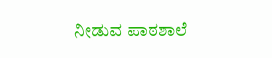ನೀಡುವ ಪಾಠಶಾಲೆ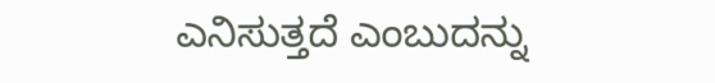ಎನಿಸುತ್ತದೆ ಎಂಬುದನ್ನು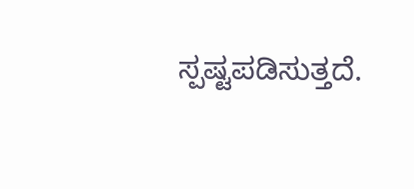ಸ್ಪಷ್ಟಪಡಿಸುತ್ತದೆ.